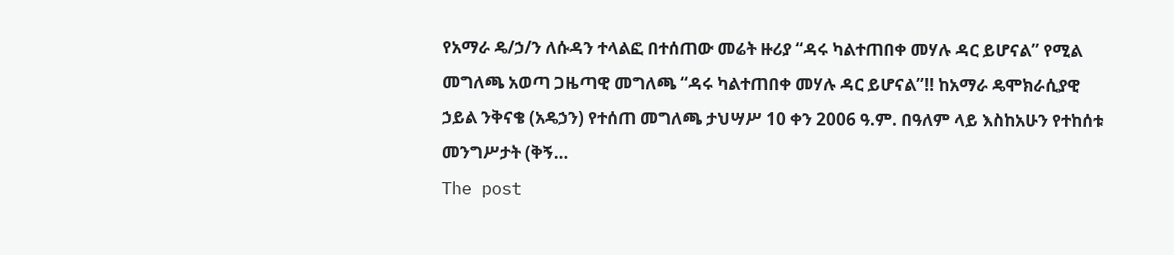የአማራ ዴ/ኃ/ን ለሱዳን ተላልፎ በተሰጠው መሬት ዙሪያ “ዳሩ ካልተጠበቀ መሃሉ ዳር ይሆናል” የሚል መግለጫ አወጣ ጋዜጣዊ መግለጫ “ዳሩ ካልተጠበቀ መሃሉ ዳር ይሆናል”!! ከአማራ ዴሞክራሲያዊ ኃይል ንቅናቄ (አዴኃን) የተሰጠ መግለጫ ታህሣሥ 10 ቀን 2006 ዓ.ም. በዓለም ላይ እስከአሁን የተከሰቱ መንግሥታት (ቅኝ…
The post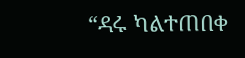“ዳሩ ካልተጠበቀ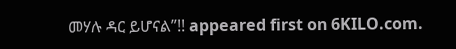መሃሉ ዳር ይሆናል”!! appeared first on 6KILO.com.